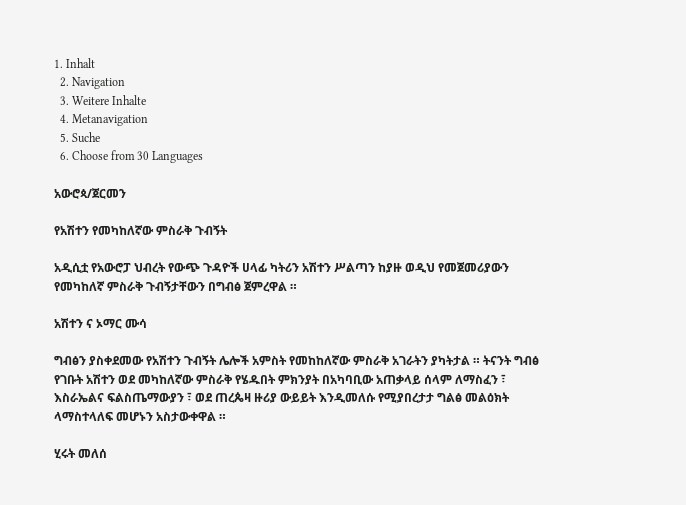1. Inhalt
  2. Navigation
  3. Weitere Inhalte
  4. Metanavigation
  5. Suche
  6. Choose from 30 Languages

አውሮጳ/ጀርመን

የአሽተን የመካከለኛው ምስራቅ ጉብኝት

አዲሲቷ የአውሮፓ ህብረት የውጭ ጉዳዮች ሀላፊ ካትሪን አሽተን ሥልጣን ከያዙ ወዲህ የመጀመሪያውን የመካከለኛ ምስራቅ ጉብኝታቸውን በግብፅ ጀምረዋል ።

አሽተን ና ኦማር ሙሳ

ግብፅን ያስቀደመው የአሽተን ጉብኝት ሌሎች አምስት የመከከለኛው ምስራቅ አገራትን ያካትታል ። ትናንት ግብፅ የገቡት አሽተን ወደ መካከለኛው ምስራቅ የሄዱበት ምክንያት በአካባቢው አጠቃላይ ሰላም ለማስፈን ፣ እስራኤልና ፍልስጤማውያን ፣ ወደ ጠረጴዛ ዙሪያ ውይይት እንዲመለሱ የሚያበረታታ ግልፅ መልዕክት ላማስተላለፍ መሆኑን አስታውቀዋል ።

ሂሩት መለሰ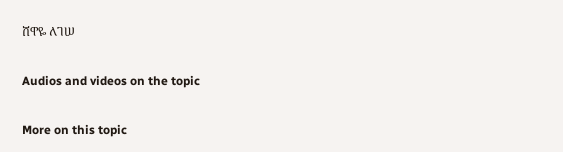ሸዋዬ ለገሠ

Audios and videos on the topic

More on this topic